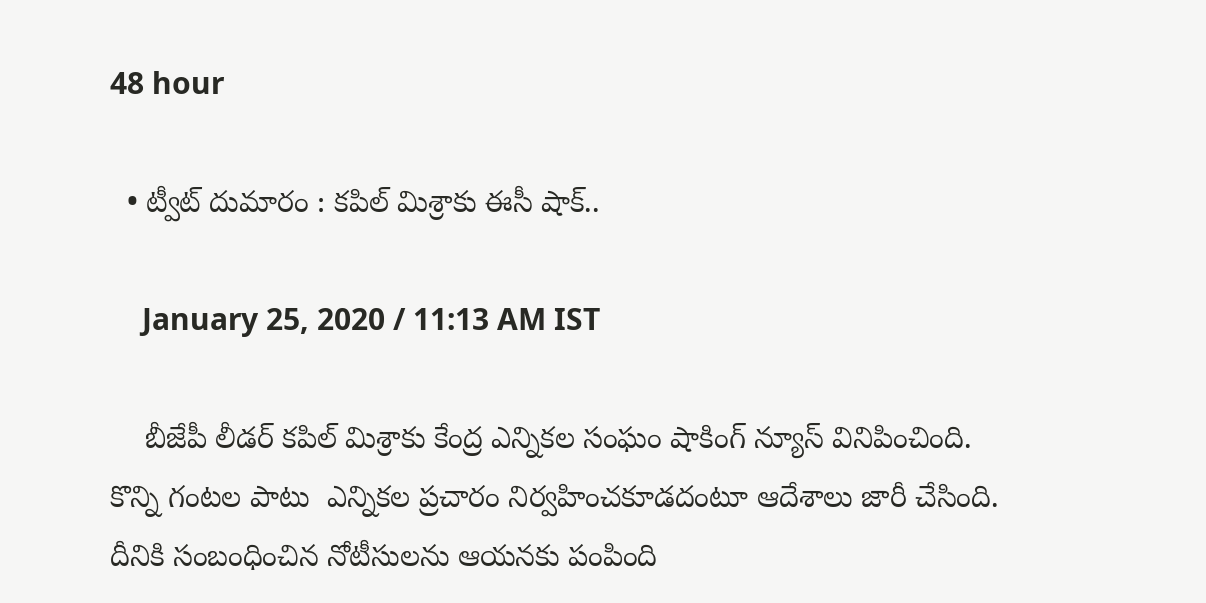48 hour

  • ట్వీట్ దుమారం : కపిల్ మిశ్రాకు ఈసీ షాక్..

    January 25, 2020 / 11:13 AM IST

    బీజేపీ లీడర్ కపిల్ మిశ్రాకు కేంద్ర ఎన్నికల సంఘం షాకింగ్ న్యూస్ వినిపించింది. కొన్ని గంటల పాటు  ఎన్నికల ప్రచారం నిర్వహించకూడదంటూ ఆదేశాలు జారీ చేసింది. దీనికి సంబంధించిన నోటీసులను ఆయనకు పంపింది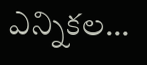ఎన్నికల…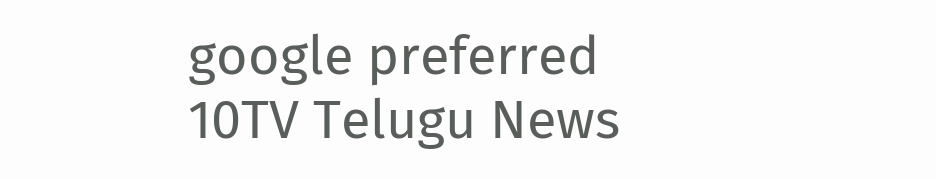google preferred
10TV Telugu News